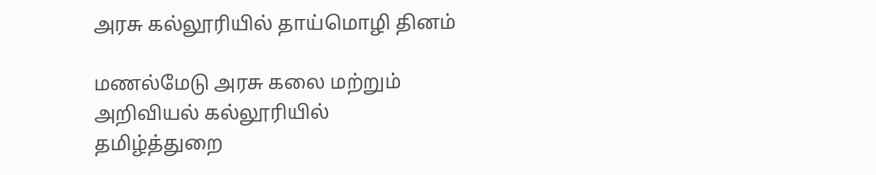அரசு கல்லூரியில் தாய்மொழி தினம்

மணல்மேடு அரசு கலை மற்றும் அறிவியல் கல்லூரியில் தமிழ்த்துறை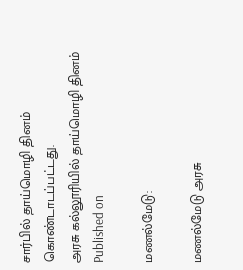சார்பில் தாய்மொழி தினம் கொண்டாடப்பட்டது.
அரசு கல்லூரியில் தாய்மொழி தினம்
Published on

மணல்மேடு:

மணல்மேடு அரசு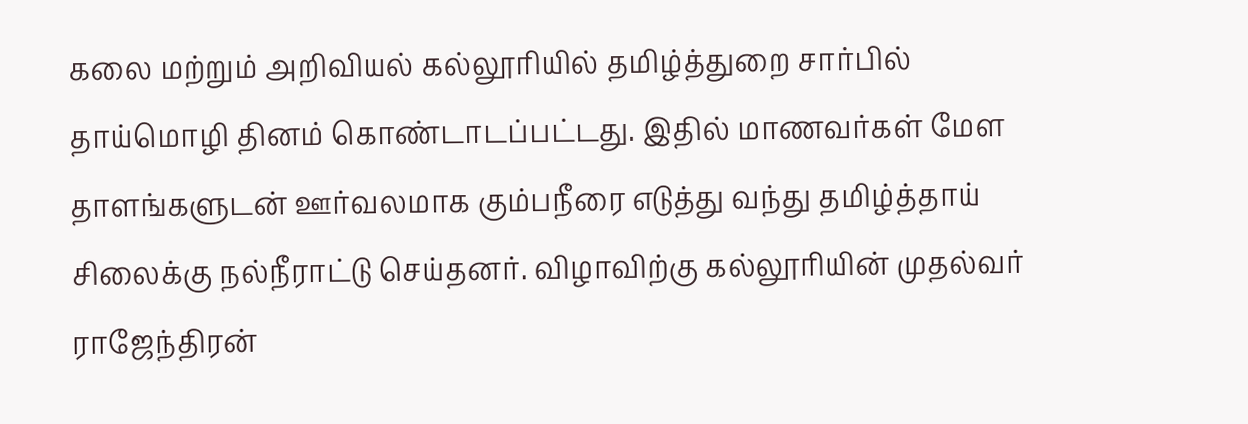கலை மற்றும் அறிவியல் கல்லூரியில் தமிழ்த்துறை சார்பில் தாய்மொழி தினம் கொண்டாடப்பட்டது. இதில் மாணவர்கள் மேள தாளங்களுடன் ஊர்வலமாக கும்பநீரை எடுத்து வந்து தமிழ்த்தாய் சிலைக்கு நல்நீராட்டு செய்தனர். விழாவிற்கு கல்லூரியின் முதல்வர் ராஜேந்திரன்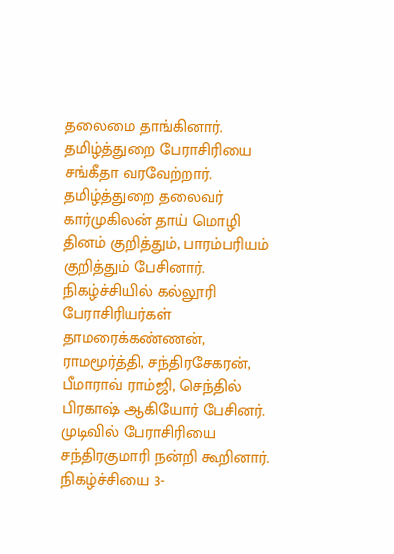தலைமை தாங்கினார். தமிழ்த்துறை பேராசிரியை சங்கீதா வரவேற்றார். தமிழ்த்துறை தலைவர் கார்முகிலன் தாய் மொழி தினம் குறித்தும், பாரம்பரியம் குறித்தும் பேசினார். நிகழ்ச்சியில் கல்லூரி பேராசிரியர்கள் தாமரைக்கண்ணன், ராமமூர்த்தி, சந்திரசேகரன், பீமாராவ் ராம்ஜி, செந்தில் பிரகாஷ் ஆகியோர் பேசினர். முடிவில் பேராசிரியை சந்திரகுமாரி நன்றி கூறினார். நிகழ்ச்சியை 3-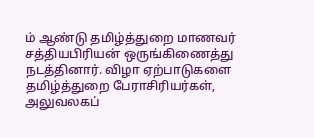ம் ஆண்டு தமிழ்த்துறை மாணவர் சத்தியபிரியன் ஒருங்கிணைத்து நடத்தினார். விழா ஏற்பாடுகளை தமிழ்த்துறை பேராசிரியர்கள், அலுவலகப்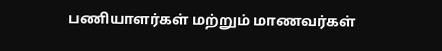பணியாளர்கள் மற்றும் மாணவர்கள்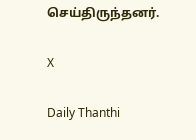செய்திருந்தனர்.

X

Daily Thanthi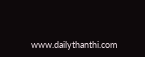www.dailythanthi.com